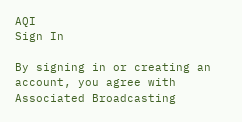AQI
Sign In

By signing in or creating an account, you agree with Associated Broadcasting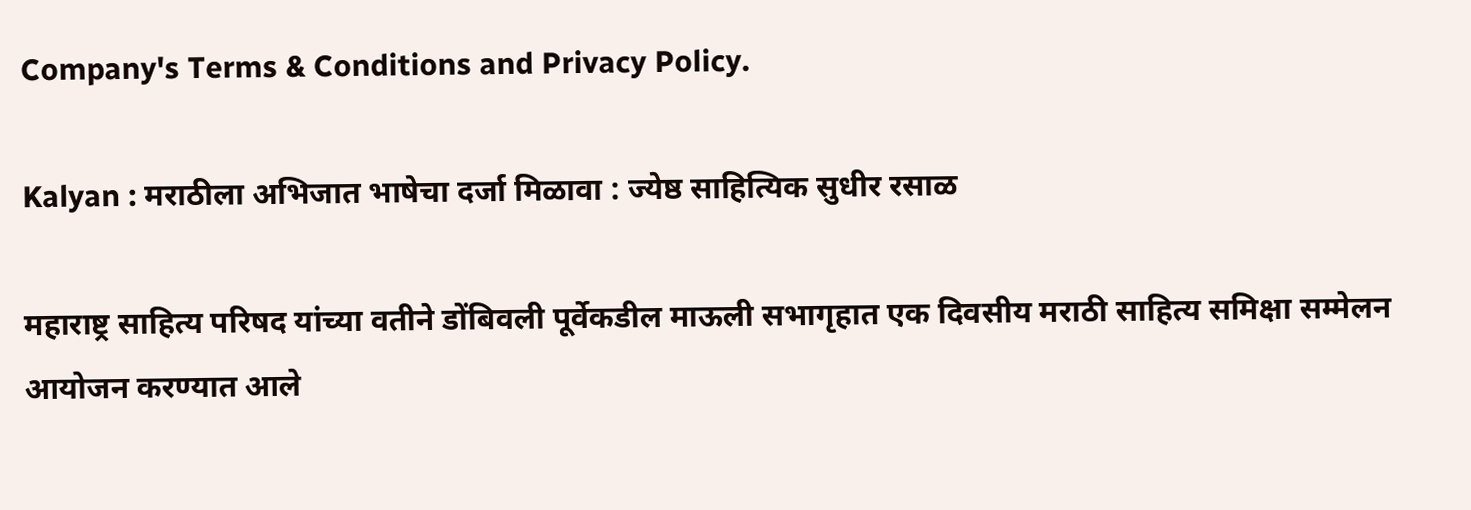Company's Terms & Conditions and Privacy Policy.

Kalyan : मराठीला अभिजात भाषेचा दर्जा मिळावा : ज्येष्ठ साहित्यिक सुधीर रसाळ

महाराष्ट्र साहित्य परिषद यांच्या वतीने डोंबिवली पूर्वेकडील माऊली सभागृहात एक दिवसीय मराठी साहित्य समिक्षा सम्मेलन आयोजन करण्यात आले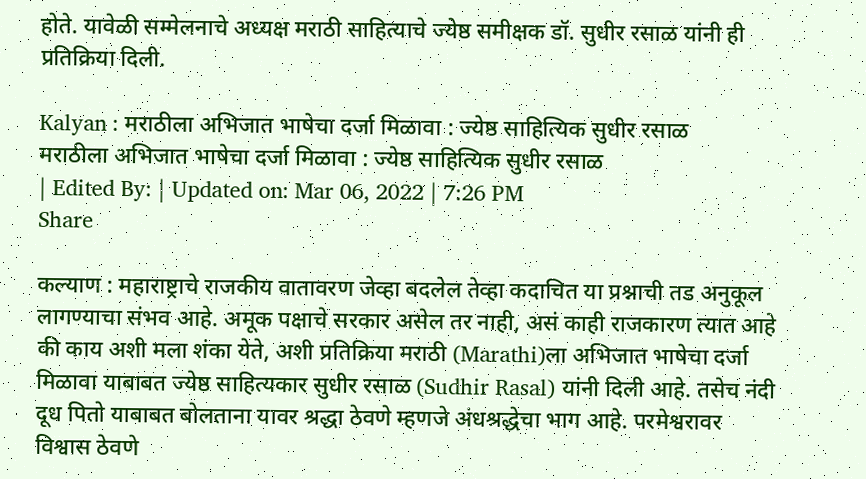होते. यावेळी सम्मेलनाचे अध्यक्ष मराठी साहित्याचे ज्येष्ठ समीक्षक डॉ. सुधीर रसाळ यांनी ही प्रतिक्रिया दिली.

Kalyan : मराठीला अभिजात भाषेचा दर्जा मिळावा : ज्येष्ठ साहित्यिक सुधीर रसाळ
मराठीला अभिजात भाषेचा दर्जा मिळावा : ज्येष्ठ साहित्यिक सुधीर रसाळ
| Edited By: | Updated on: Mar 06, 2022 | 7:26 PM
Share

कल्याण : महाराष्ट्राचे राजकीय वातावरण जेव्हा बदलेल तेव्हा कदाचित या प्रश्नाची तड अनुकूल लागण्याचा संभव आहे. अमूक पक्षाचे सरकार असेल तर नाही, असं काही राजकारण त्यात आहे की काय अशी मला शंका येते, अशी प्रतिक्रिया मराठी (Marathi)ला अभिजात भाषेचा दर्जा मिळावा याबाबत ज्येष्ठ साहित्यकार सुधीर रसाळ (Sudhir Rasal) यांनी दिली आहे. तसेच नंदी दूध पितो याबाबत बोलताना यावर श्रद्धा ठेवणे म्हणजे अंधश्रद्धेचा भाग आहे. परमेश्वरावर विश्वास ठेवणे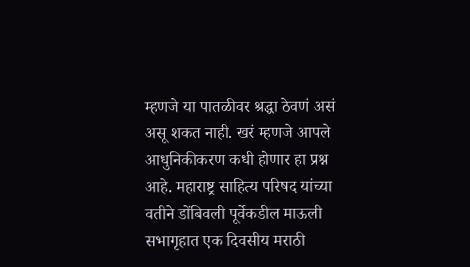म्हणजे या पातळीवर श्रद्धा ठेवणं असं असू शकत नाही. खरं म्हणजे आपले आधुनिकीकरण कधी होणार हा प्रश्न आहे. महाराष्ट्र साहित्य परिषद यांच्या वतीने डोंबिवली पूर्वेकडील माऊली सभागृहात एक दिवसीय मराठी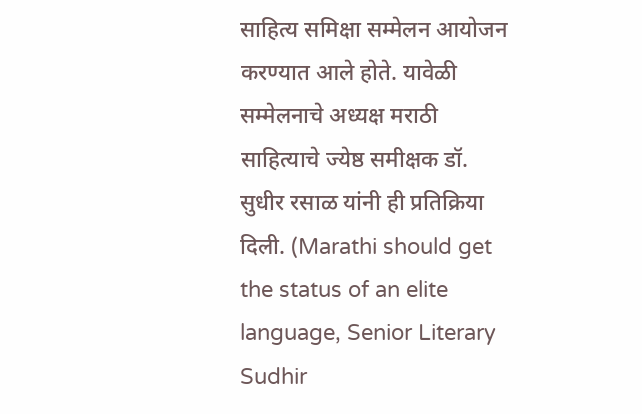साहित्य समिक्षा सम्मेलन आयोजन करण्यात आले होते. यावेळी सम्मेलनाचे अध्यक्ष मराठी साहित्याचे ज्येष्ठ समीक्षक डॉ. सुधीर रसाळ यांनी ही प्रतिक्रिया दिली. (Marathi should get the status of an elite language, Senior Literary Sudhir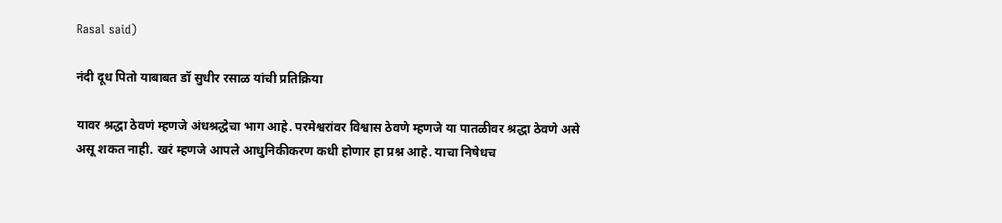Rasal said)

नंदी दूध पितो याबाबत डॉ सुधीर रसाळ यांची प्रतिक्रिया

यावर श्रद्धा ठेवणं म्हणजे अंधश्रद्धेचा भाग आहे. परमेश्वरांवर विश्वास ठेवणे म्हणजे या पातळीवर श्रद्धा ठेवणे असे असू शकत नाही. खरं म्हणजे आपले आधुनिकीकरण कधी होणार हा प्रश्न आहे. याचा निषेधच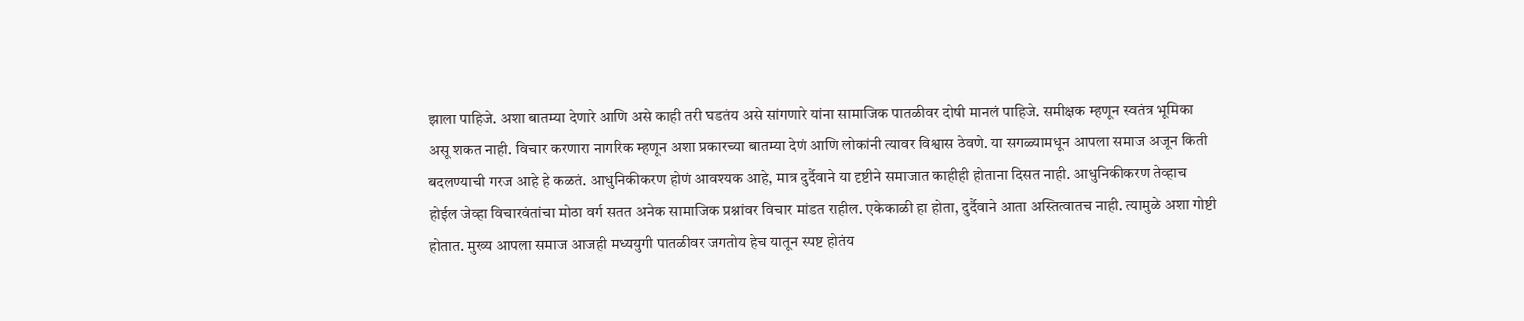झाला पाहिजे. अशा बातम्या देणारे आणि असे काही तरी घडतंय असे सांगणारे यांना सामाजिक पातळीवर दोषी मानलं पाहिजे. समीक्षक म्हणून स्वतंत्र भूमिका असू शकत नाही. विचार करणारा नागरिक म्हणून अशा प्रकारच्या बातम्या देणं आणि लोकांनी त्यावर विश्वास ठेवणे. या सगळ्यामधून आपला समाज अजून किती बदलण्याची गरज आहे हे कळतं. आधुनिकीकरण होणं आवश्यक आहे, मात्र दुर्दैवाने या दृष्टीने समाजात काहीही होताना दिसत नाही. आधुनिकीकरण तेव्हाच होईल जेव्हा विचारवंतांचा मोठा वर्ग सतत अनेक सामाजिक प्रश्नांवर विचार मांडत राहील. एकेकाळी हा होता, दुर्दैवाने आता अस्तित्वातच नाही. त्यामुळे अशा गोष्टी होतात. मुख्य आपला समाज आजही मध्ययुगी पातळीवर जगतोय हेच यातून स्पष्ट होतंय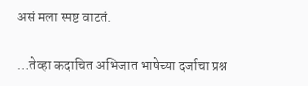असं मला स्पष्ट वाटतं.

…तेव्हा कदाचित अभिजात भाषेच्या दर्जाचा प्रश्न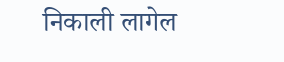निकाली लागेल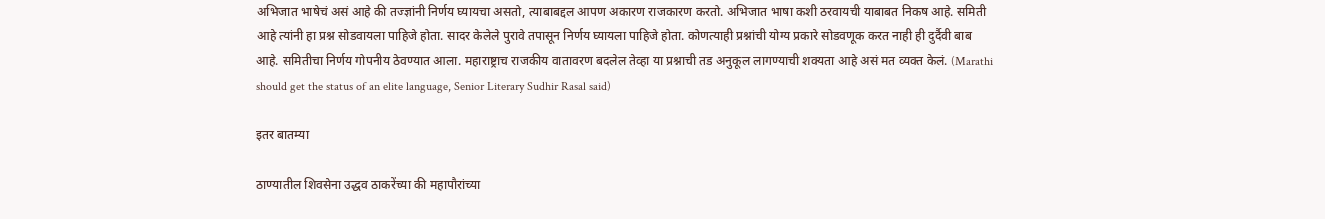अभिजात भाषेचं असं आहे की तज्ज्ञांनी निर्णय घ्यायचा असतो, त्याबाबद्दल आपण अकारण राजकारण करतो. अभिजात भाषा कशी ठरवायची याबाबत निकष आहे. समिती आहे त्यांनी हा प्रश्न सोडवायला पाहिजे होता. सादर केलेले पुरावे तपासून निर्णय घ्यायला पाहिजे होता. कोणत्याही प्रश्नांची योग्य प्रकारे सोडवणूक करत नाही ही दुर्दैवी बाब आहे. समितीचा निर्णय गोपनीय ठेवण्यात आला. महाराष्ट्राच राजकीय वातावरण बदलेल तेव्हा या प्रश्नाची तड अनुकूल लागण्याची शक्यता आहे असं मत व्यक्त केलं. (Marathi should get the status of an elite language, Senior Literary Sudhir Rasal said)

इतर बातम्या

ठाण्यातील शिवसेना उद्धव ठाकरेंच्या की महापौरांच्या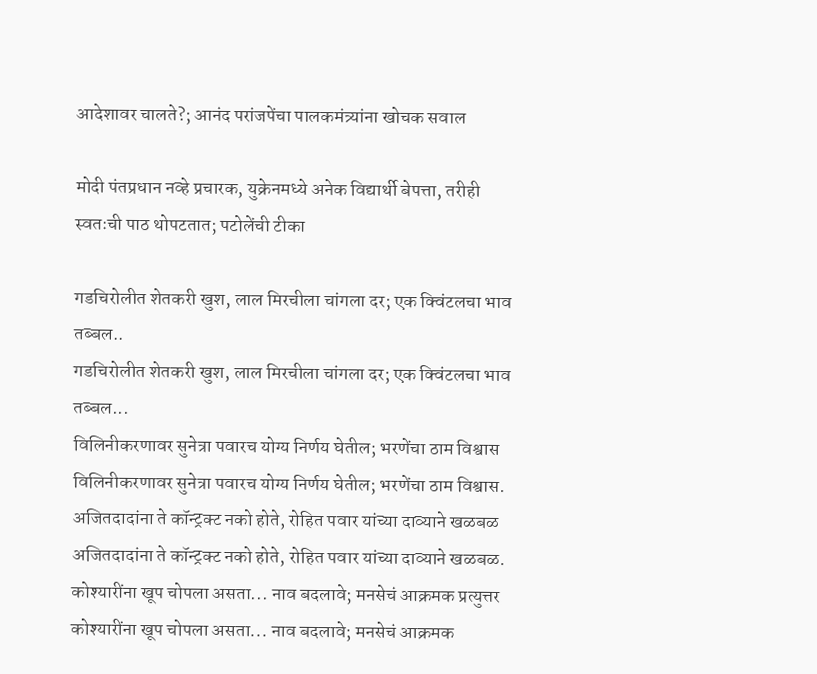आदेशावर चालते?; आनंद परांजपेंचा पालकमंत्र्यांना खोचक सवाल

मोदी पंतप्रधान नव्हे प्रचारक, युक्रेनमध्ये अनेक विद्यार्थी बेपत्ता, तरीही स्वतःची पाठ थोपटतात; पटोलेंची टीका

गडचिरोलीत शेतकरी खुश, लाल मिरचीला चांगला दर; एक क्विंटलचा भाव तब्बल..
गडचिरोलीत शेतकरी खुश, लाल मिरचीला चांगला दर; एक क्विंटलचा भाव तब्बल...
विलिनीकरणावर सुनेत्रा पवारच योग्य निर्णय घेतील; भरणेंचा ठाम विश्वास
विलिनीकरणावर सुनेत्रा पवारच योग्य निर्णय घेतील; भरणेंचा ठाम विश्वास.
अजितदादांना ते कॉन्ट्रक्ट नको होते, रोहित पवार यांच्या दाव्याने खळबळ
अजितदादांना ते कॉन्ट्रक्ट नको होते, रोहित पवार यांच्या दाव्याने खळबळ.
कोश्यारींना खूप चोपला असता... नाव बदलावे; मनसेचं आक्रमक प्रत्युत्तर
कोश्यारींना खूप चोपला असता... नाव बदलावे; मनसेचं आक्रमक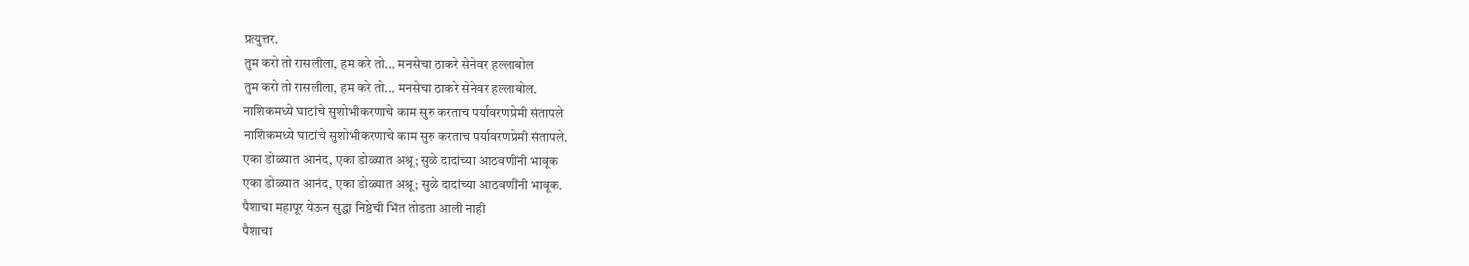प्रत्युत्तर.
तुम करो तो रासलीला, हम करे तो... मनसेचा ठाकरे सेनेवर हल्लाबोल
तुम करो तो रासलीला, हम करे तो... मनसेचा ठाकरे सेनेवर हल्लाबोल.
नाशिकमध्ये घाटांचे सुशोभीकरणाचे काम सुरु करताच पर्यावरणप्रेमी संतापले
नाशिकमध्ये घाटांचे सुशोभीकरणाचे काम सुरु करताच पर्यावरणप्रेमी संतापले.
एका डोळ्यात आनंद, एका डोळ्यात अश्रू; सुळे दादांच्या आठवणींनी भावूक
एका डोळ्यात आनंद, एका डोळ्यात अश्रू; सुळे दादांच्या आठवणींनी भावूक.
पैशाचा महापूर येऊन सुद्धा निष्ठेची भिंत तोडता आली नाही
पैशाचा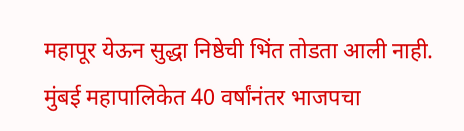महापूर येऊन सुद्धा निष्ठेची भिंत तोडता आली नाही.
मुंबई महापालिकेत 40 वर्षांनंतर भाजपचा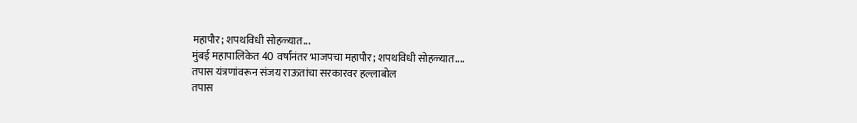महापौर; शपथविधी सोहळ्यात...
मुंबई महापालिकेत 40 वर्षांनंतर भाजपचा महापौर; शपथविधी सोहळ्यात....
तपास यंत्रणांवरून संजय राऊतांचा सरकारवर हल्लाबोल
तपास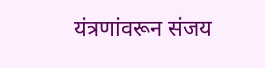यंत्रणांवरून संजय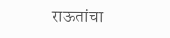राऊतांचा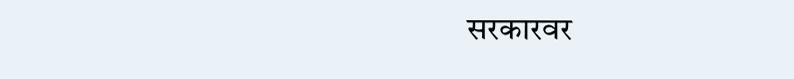सरकारवर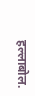हल्लाबोल.